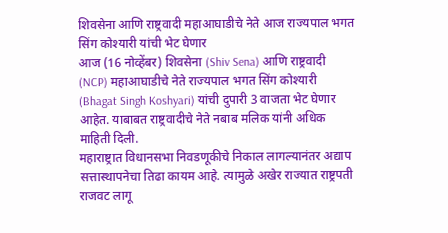शिवसेना आणि राष्ट्रवादी महाआघाडीचे नेते आज राज्यपाल भगत सिंग कोश्यारी यांची भेट घेणार
आज (16 नोव्हेंबर) शिवसेना (Shiv Sena) आणि राष्ट्रवादी (NCP) महाआघाडीचे नेते राज्यपाल भगत सिंग कोश्यारी (Bhagat Singh Koshyari) यांची दुपारी 3 वाजता भेट घेणार आहेत. याबाबत राष्ट्रवादीचे नेते नबाब मलिक यांनी अधिक माहिती दिली.
महाराष्ट्रात विधानसभा निवडणूकीचे निकाल लागल्यानंतर अद्याप सत्तास्थापनेचा तिढा कायम आहे. त्यामुळे अखेर राज्यात राष्ट्रपती राजवट लागू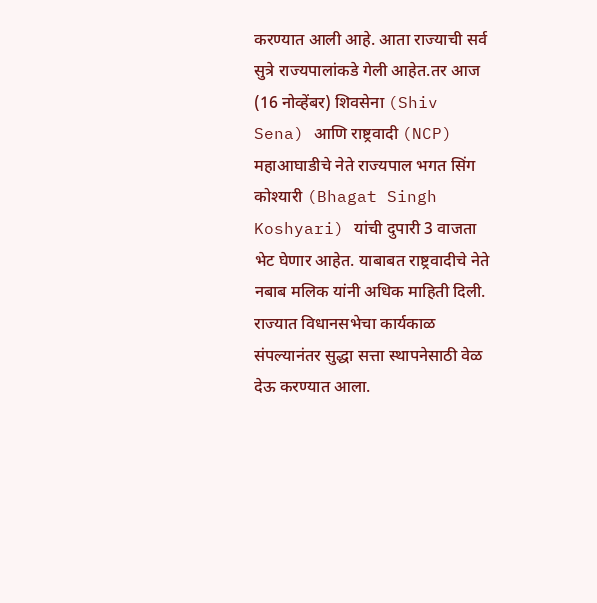करण्यात आली आहे. आता राज्याची सर्व सुत्रे राज्यपालांकडे गेली आहेत.तर आज (16 नोव्हेंबर) शिवसेना (Shiv Sena) आणि राष्ट्रवादी (NCP) महाआघाडीचे नेते राज्यपाल भगत सिंग कोश्यारी (Bhagat Singh Koshyari) यांची दुपारी 3 वाजता भेट घेणार आहेत. याबाबत राष्ट्रवादीचे नेते नबाब मलिक यांनी अधिक माहिती दिली.
राज्यात विधानसभेचा कार्यकाळ संपल्यानंतर सुद्धा सत्ता स्थापनेसाठी वेळ देऊ करण्यात आला.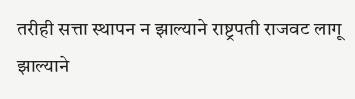तरीही सत्ता स्थापन न झाल्याने राष्ट्रपती राजवट लागू झाल्याने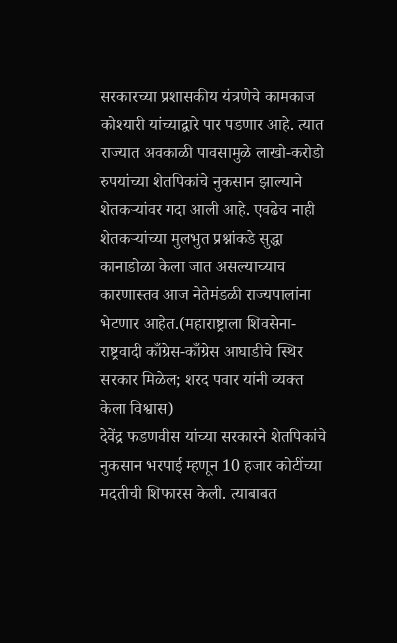सरकारच्या प्रशासकीय यंत्रणेचे कामकाज कोश्यारी यांच्याद्वारे पार पडणार आहे. त्यात राज्यात अवकाळी पावसामुळे लाखो-करोडो रुपयांच्या शेतपिकांचे नुकसान झाल्याने शेतकऱ्यांवर गदा आली आहे. एवढेच नाही शेतकऱ्यांच्या मुलभुत प्रश्नांकडे सुद्धा कानाडोळा केला जात असल्याच्याच कारणास्तव आज नेतेमंडळी राज्यपालांना भेटणार आहेत.(महाराष्ट्राला शिवसेना-राष्ट्रवादी काँग्रेस-काँग्रेस आघाडीचे स्थिर सरकार मिळेल; शरद पवार यांनी व्यक्त केला विश्वास)
देवेंद्र फडणवीस यांच्या सरकारने शेतपिकांचे नुकसान भरपाई म्हणून 10 हजार कोटींच्या मदतीची शिफारस केली. त्याबाबत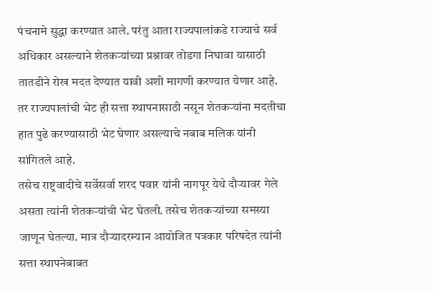पंचनामे सुद्धा करण्यात आले. परंतु आता राज्यपालांकडे राज्याचे सर्व अधिकार असल्याने शेतकऱ्यांच्या प्रश्नावर तोडगा निघावा यासाठी तातडीने रोख मदत देण्यात यावी अशी मागणी करण्यात येणार आहे. तर राज्यपालांची भेट ही सत्ता स्थापनासाठी नसून शेतकऱ्यांना मदतीचा हात पुढे करण्यासाठी भेट घेणार असल्याचे नबाब मलिक यांनी सांगितले आहे.
तसेच राष्ट्रवादीचे सर्वेसर्वा शरद पवार यांनी नागपूर येथे दौऱ्यावर गेले असता त्यांनी शेतकऱ्यांची भेट घेतली. तसेच शेतकऱ्यांच्या समस्या जाणून घेतल्या. मात्र दौऱ्यादरम्यान आयोजित पत्रकार परिषदेत त्यांनी सत्ता स्थापनेबाबत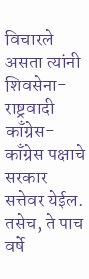विचारले असता त्यांनी शिवसेना-राष्ट्रवादी काँग्रेस-काँग्रेस पक्षाचे सरकार सत्तेवर येईल. तसेच, ते पाच वर्षे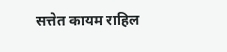सत्तेत कायम राहिल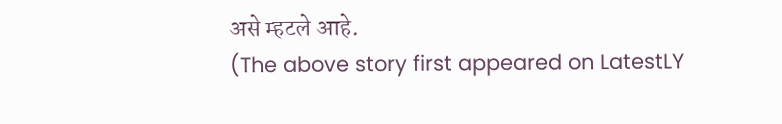असे म्हटले आहे.
(The above story first appeared on LatestLY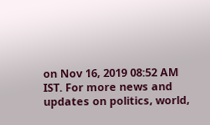on Nov 16, 2019 08:52 AM IST. For more news and updates on politics, world,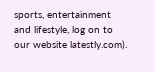sports, entertainment and lifestyle, log on to our website latestly.com).